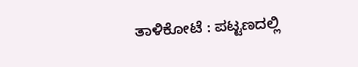ತಾಳಿಕೋಟೆ : ಪಟ್ಟಣದಲ್ಲಿ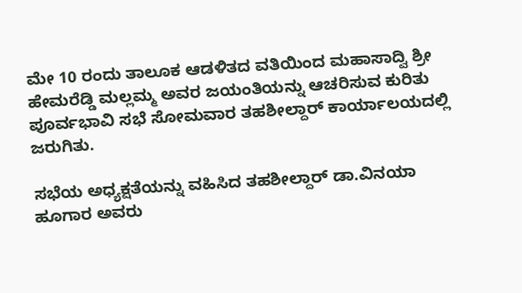ಮೇ 10 ರಂದು ತಾಲೂಕ ಆಡಳಿತದ ವತಿಯಿಂದ ಮಹಾಸಾದ್ವಿ ಶ್ರೀ ಹೇಮರೆಡ್ಡಿ ಮಲ್ಲಮ್ಮ ಅವರ ಜಯಂತಿಯನ್ನು ಆಚರಿಸುವ ಕುರಿತು ಪೂರ್ವಭಾವಿ ಸಭೆ ಸೋಮವಾರ ತಹಶೀಲ್ದಾರ್ ಕಾರ್ಯಾಲಯದಲ್ಲಿ ಜರುಗಿತು.

ಸಭೆಯ ಅಧ್ಯಕ್ಷತೆಯನ್ನು ವಹಿಸಿದ ತಹಶೀಲ್ದಾರ್ ಡಾ.ವಿನಯಾ ಹೂಗಾರ ಅವರು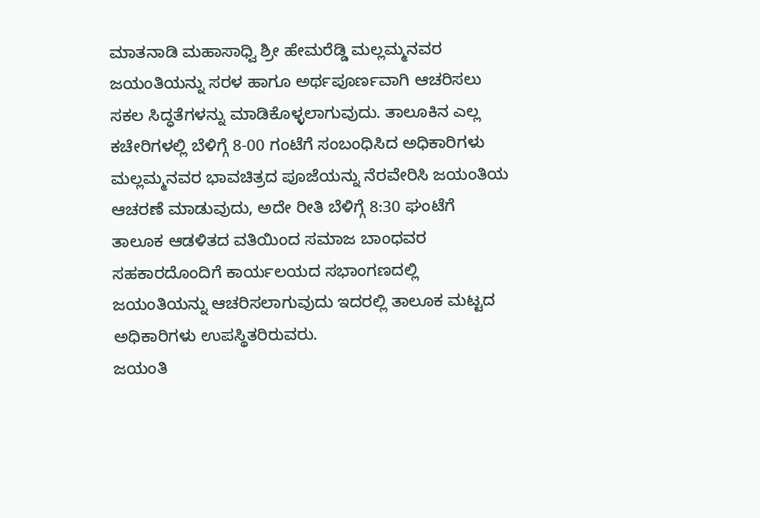ಮಾತನಾಡಿ ಮಹಾಸಾಧ್ವಿ ಶ್ರೀ ಹೇಮರೆಡ್ಡಿ ಮಲ್ಲಮ್ಮನವರ ಜಯಂತಿಯನ್ನು ಸರಳ ಹಾಗೂ ಅರ್ಥಪೂರ್ಣವಾಗಿ ಆಚರಿಸಲು ಸಕಲ ಸಿದ್ಧತೆಗಳನ್ನು ಮಾಡಿಕೊಳ್ಳಲಾಗುವುದು. ತಾಲೂಕಿನ ಎಲ್ಲ ಕಚೇರಿಗಳಲ್ಲಿ ಬೆಳಿಗ್ಗೆ 8-00 ಗಂಟೆಗೆ ಸಂಬಂಧಿಸಿದ ಅಧಿಕಾರಿಗಳು ಮಲ್ಲಮ್ಮನವರ ಭಾವಚಿತ್ರದ ಪೂಜೆಯನ್ನು ನೆರವೇರಿಸಿ ಜಯಂತಿಯ ಆಚರಣೆ ಮಾಡುವುದು, ಅದೇ ರೀತಿ ಬೆಳಿಗ್ಗೆ 8:30 ಘಂಟೆಗೆ ತಾಲೂಕ ಆಡಳಿತದ ವತಿಯಿಂದ ಸಮಾಜ ಬಾಂಧವರ ಸಹಕಾರದೊಂದಿಗೆ ಕಾರ್ಯಲಯದ ಸಭಾಂಗಣದಲ್ಲಿ ಜಯಂತಿಯನ್ನು ಆಚರಿಸಲಾಗುವುದು ಇದರಲ್ಲಿ ತಾಲೂಕ ಮಟ್ಟದ ಅಧಿಕಾರಿಗಳು ಉಪಸ್ಥಿತರಿರುವರು.
ಜಯಂತಿ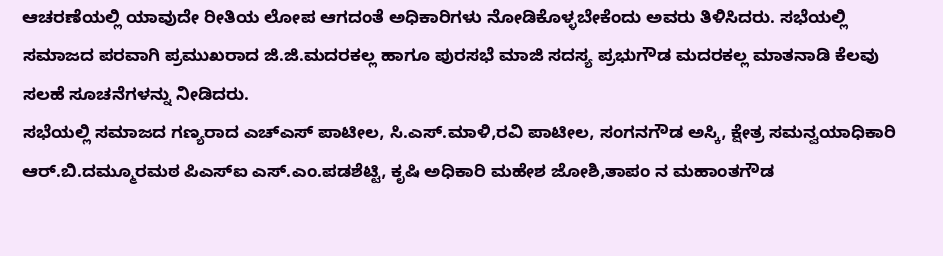ಆಚರಣೆಯಲ್ಲಿ ಯಾವುದೇ ರೀತಿಯ ಲೋಪ ಆಗದಂತೆ ಅಧಿಕಾರಿಗಳು ನೋಡಿಕೊಳ್ಳಬೇಕೆಂದು ಅವರು ತಿಳಿಸಿದರು. ಸಭೆಯಲ್ಲಿ ಸಮಾಜದ ಪರವಾಗಿ ಪ್ರಮುಖರಾದ ಜಿ.ಜಿ.ಮದರಕಲ್ಲ ಹಾಗೂ ಪುರಸಭೆ ಮಾಜಿ ಸದಸ್ಯ ಪ್ರಭುಗೌಡ ಮದರಕಲ್ಲ ಮಾತನಾಡಿ ಕೆಲವು ಸಲಹೆ ಸೂಚನೆಗಳನ್ನು ನೀಡಿದರು.
ಸಭೆಯಲ್ಲಿ ಸಮಾಜದ ಗಣ್ಯರಾದ ಎಚ್ಎಸ್ ಪಾಟೀಲ, ಸಿ.ಎಸ್.ಮಾಳಿ,ರವಿ ಪಾಟೀಲ, ಸಂಗನಗೌಡ ಅಸ್ಕಿ, ಕ್ಷೇತ್ರ ಸಮನ್ವಯಾಧಿಕಾರಿ ಆರ್.ಬಿ.ದಮ್ಮೂರಮಠ ಪಿಎಸ್ಐ ಎಸ್.ಎಂ.ಪಡಶೆಟ್ಟಿ, ಕೃಷಿ ಅಧಿಕಾರಿ ಮಹೇಶ ಜೋಶಿ,ತಾಪಂ ನ ಮಹಾಂತಗೌಡ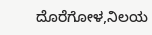ದೊರೆಗೋಳ,ನಿಲಯ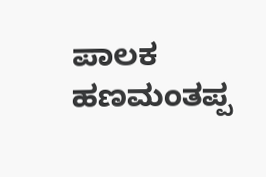ಪಾಲಕ ಹಣಮಂತಪ್ಪ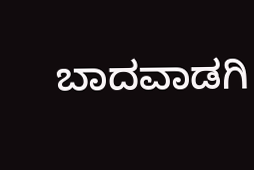ಬಾದವಾಡಗಿ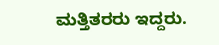ಮತ್ತಿತರರು ಇದ್ದರು.